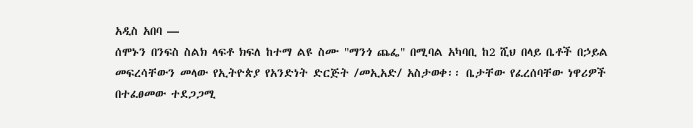አዲስ አበባ —
ሰሞኑን በንፍስ ስልክ ላፍቶ ክፍለ ከተማ ልዩ ስሙ "ማንጎ ጨፌ" በሚባል አካባቢ ከ2 ሺህ በላይ ቤቶች በኃይል መፍረሳቸውን መላው የኢትዮጵያ የአንድነት ድርጅት /መኢአድ/ አስታወቀ፡፡ ቤታቸው የፈረሰባቸው ነዋሪዎች በተፈፀመው ተደጋጋሚ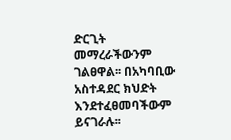ድርጊት መማረራችውንም ገልፀዋል፡፡ በአካባቢው አስተዳደር ክህድት እንደተፈፀመባችውም ይናገራሉ፡፡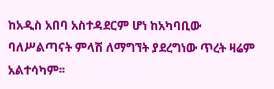ከአዲስ አበባ አስተዳደርም ሆነ ከአካባቢው ባለሥልጣናት ምላሽ ለማግኘት ያደረግነው ጥረት ዛሬም አልተሳካም፡፡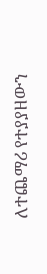ለተጨማሪ የተያያዘውን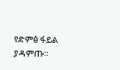የድምፅ ፋይል ያዳምጡ።